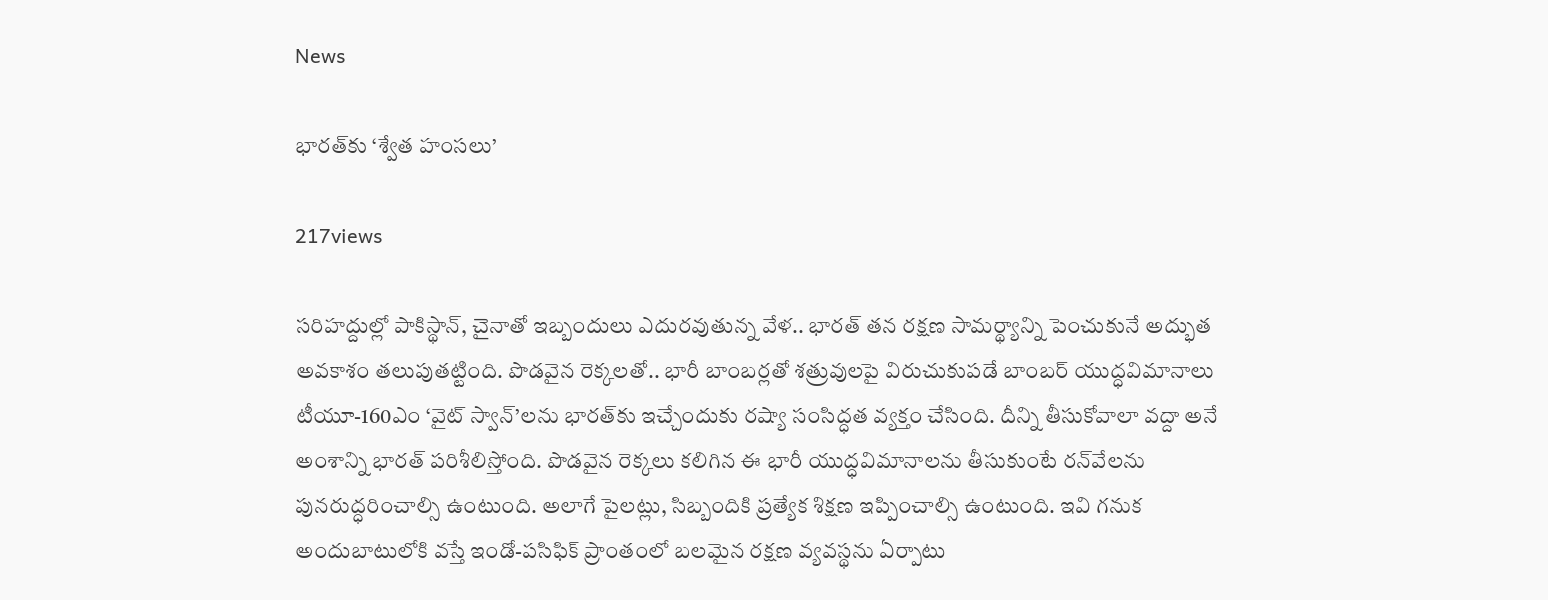News

భారత్‌కు ‘శ్వేత హంసలు’

217views

సరిహద్దుల్లో పాకిస్థాన్‌, చైనాతో ఇబ్బందులు ఎదురవుతున్న వేళ.. భారత్‌ తన రక్షణ సామర్థ్యాన్ని పెంచుకునే అద్భుత అవకాశం తలుపుతట్టింది. పొడవైన రెక్కలతో.. భారీ బాంబర్లతో శత్రువులపై విరుచుకుపడే బాంబర్‌ యుద్ధవిమానాలు టీయూ-160ఎం ‘వైట్‌ స్వాన్‌’లను భారత్‌కు ఇచ్చేందుకు రష్యా సంసిద్ధత వ్యక్తం చేసింది. దీన్ని తీసుకోవాలా వద్దా అనే అంశాన్ని భారత్‌ పరిశీలిస్తోంది. పొడవైన రెక్కలు కలిగిన ఈ భారీ యుద్ధవిమానాలను తీసుకుంటే రన్‌వేలను పునరుద్ధరించాల్సి ఉంటుంది. అలాగే పైలట్లు, సిబ్బందికి ప్రత్యేక శిక్షణ ఇప్పించాల్సి ఉంటుంది. ఇవి గనుక అందుబాటులోకి వస్తే ఇండో-పసిఫిక్‌ ప్రాంతంలో బలమైన రక్షణ వ్యవస్థను ఏర్పాటు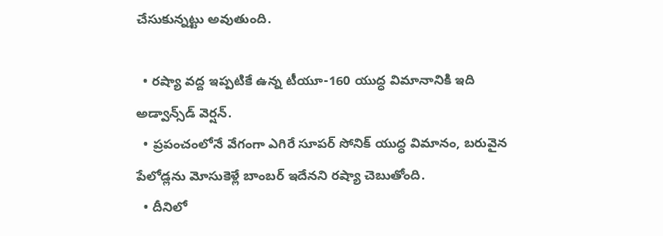చేసుకున్నట్టు అవుతుంది.

  • రష్యా వద్ద ఇప్పటికే ఉన్న టీయూ-160 యుద్ధ విమానానికి ఇది అడ్వాన్స్‌డ్‌ వెర్షన్‌.
  • ప్రపంచంలోనే వేగంగా ఎగిరే సూపర్‌ సోనిక్‌ యుద్ధ విమానం, బరువైన పేలోడ్లను మోసుకెళ్లే బాంబర్‌ ఇదేనని రష్యా చెబుతోంది.
  • దీనిలో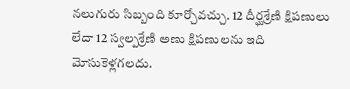నలుగురు సిబ్బంది కూర్చోవచ్చు. 12 దీర్ఘశ్రేణి క్షిపణులు లేదా 12 స్వల్పశ్రేణి అణు క్షిపణులను ఇది మోసుకెళ్లగలదు.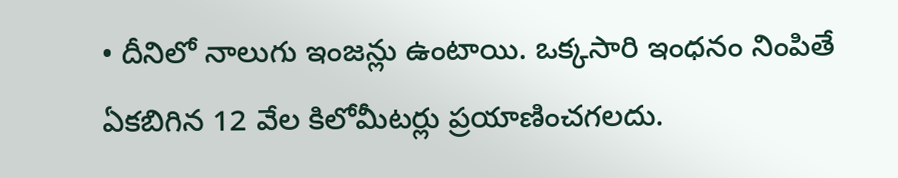• దీనిలో నాలుగు ఇంజన్లు ఉంటాయి. ఒక్కసారి ఇంధనం నింపితే ఏకబిగిన 12 వేల కిలోమీటర్లు ప్రయాణించగలదు.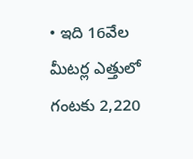• ఇది 16వేల మీటర్ల ఎత్తులో గంటకు 2,220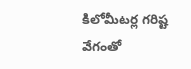కిలోమీటర్ల గరిష్ట వేగంతో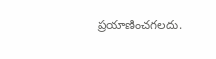ప్రయాణించగలదు.